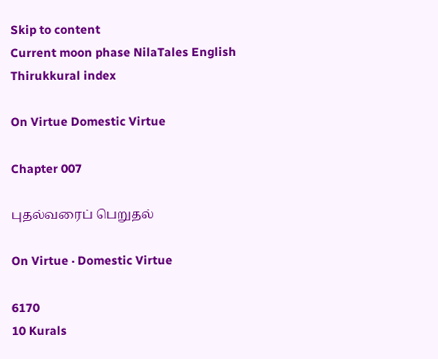Skip to content
Current moon phase NilaTales English
Thirukkural index

On Virtue Domestic Virtue

Chapter 007

புதல்வரைப் பெறுதல்

On Virtue · Domestic Virtue

6170
10 Kurals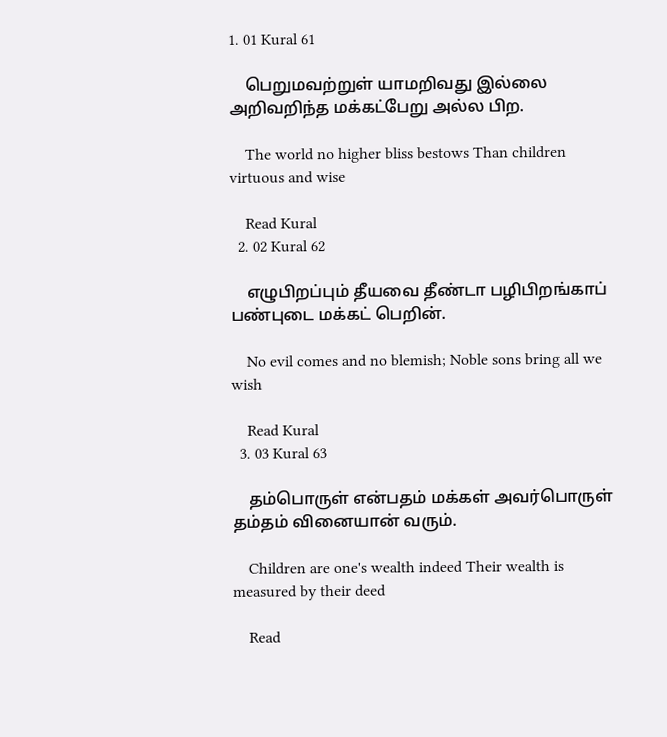1. 01 Kural 61

    பெறுமவற்றுள் யாமறிவது இல்லை அறிவறிந்த மக்கட்பேறு அல்ல பிற.

    The world no higher bliss bestows Than children virtuous and wise

    Read Kural
  2. 02 Kural 62

    எழுபிறப்பும் தீயவை தீண்டா பழிபிறங்காப் பண்புடை மக்கட் பெறின்.

    No evil comes and no blemish; Noble sons bring all we wish

    Read Kural
  3. 03 Kural 63

    தம்பொருள் என்பதம் மக்கள் அவர்பொருள் தம்தம் வினையான் வரும்.

    Children are one's wealth indeed Their wealth is measured by their deed

    Read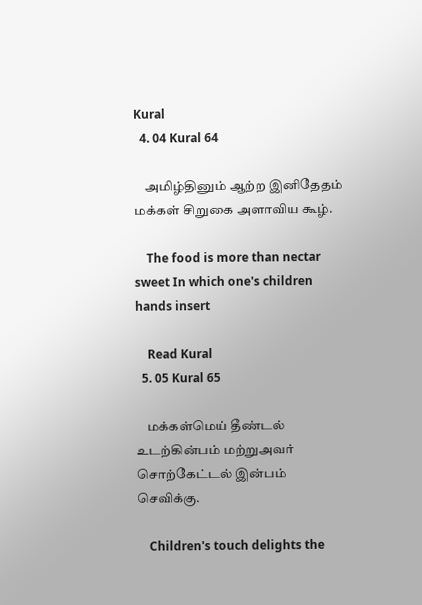Kural
  4. 04 Kural 64

    அமிழ்தினும் ஆற்ற இனிதேதம் மக்கள் சிறுகை அளாவிய கூழ்.

    The food is more than nectar sweet In which one's children hands insert

    Read Kural
  5. 05 Kural 65

    மக்கள்மெய் தீண்டல் உடற்கின்பம் மற்றுஅவர் சொற்கேட்டல் இன்பம் செவிக்கு.

    Children's touch delights the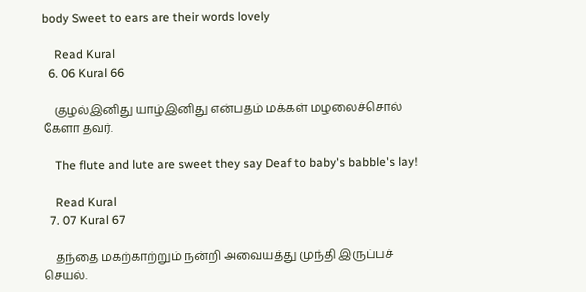body Sweet to ears are their words lovely

    Read Kural
  6. 06 Kural 66

    குழல்இனிது யாழ்இனிது என்பதம் மக்கள் மழலைச்சொல் கேளா தவர்.

    The flute and lute are sweet they say Deaf to baby's babble's lay!

    Read Kural
  7. 07 Kural 67

    தந்தை மகற்காற்றும் நன்றி அவையத்து முந்தி இருப்பச் செயல்.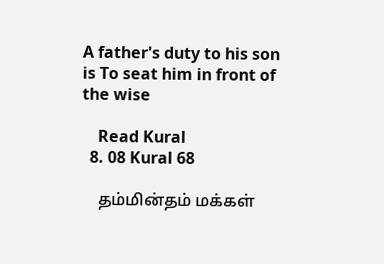A father's duty to his son is To seat him in front of the wise

    Read Kural
  8. 08 Kural 68

    தம்மின்தம் மக்கள்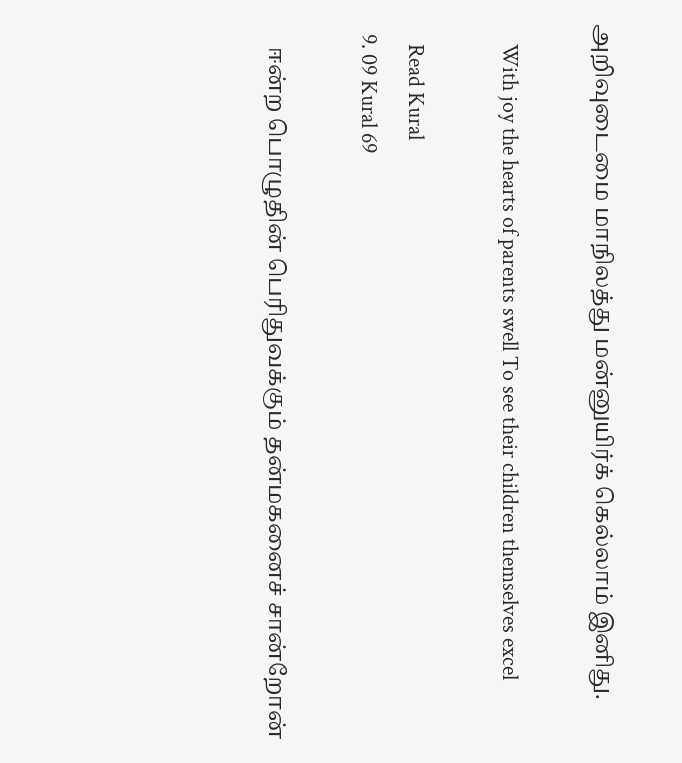அறிவுடைமை மாநிலத்து மன்னுயிர்க் கெல்லாம் இனிது.

    With joy the hearts of parents swell To see their children themselves excel

    Read Kural
  9. 09 Kural 69

    ஈன்ற பொழுதின் பெரிதுவக்கும் தன்மகனைச் சான்றோன்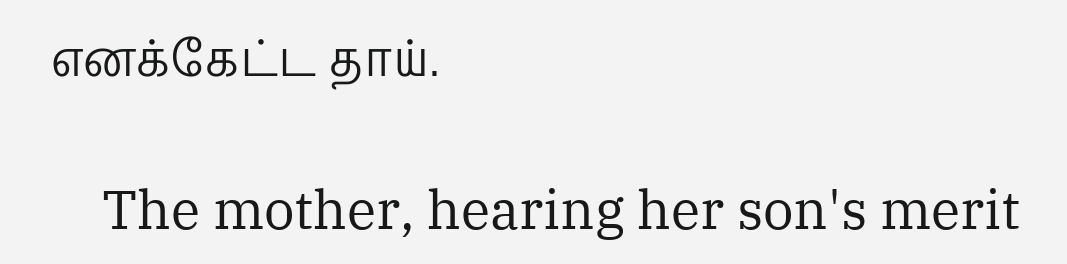எனக்கேட்ட தாய்.

    The mother, hearing her son's merit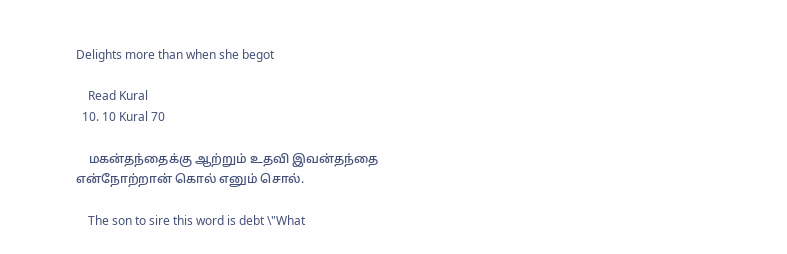Delights more than when she begot

    Read Kural
  10. 10 Kural 70

    மகன்தந்தைக்கு ஆற்றும் உதவி இவன்தந்தை என்நோற்றான் கொல் எனும் சொல்.

    The son to sire this word is debt \"What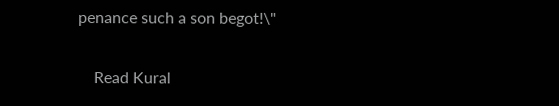penance such a son begot!\"

    Read Kural